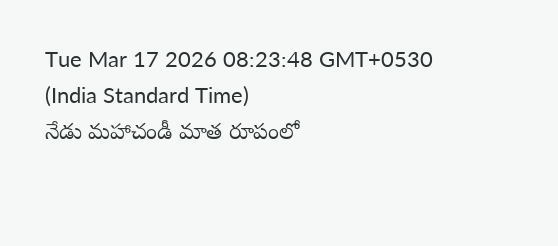Tue Mar 17 2026 08:23:48 GMT+0530 (India Standard Time)
నేడు మహాచండీ మాత రూపంలో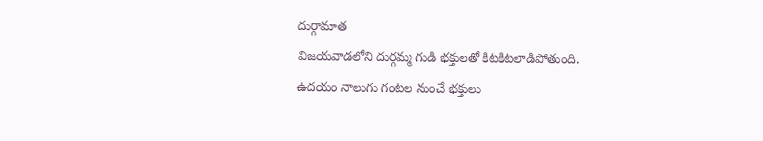దుర్గామాత
విజయవాడలోని దుర్గమ్మ గుడి భక్తులతో కిటకిటలాడిపోతుంది. ఉదయం నాలుగు గంటల నుంచే భక్తులు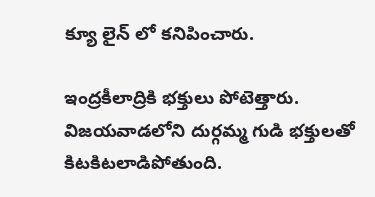క్యూ లైన్ లో కనిపించారు.

ఇంద్రకీలాద్రికి భక్తులు పోటెత్తారు. విజయవాడలోని దుర్గమ్మ గుడి భక్తులతో కిటకిటలాడిపోతుంది.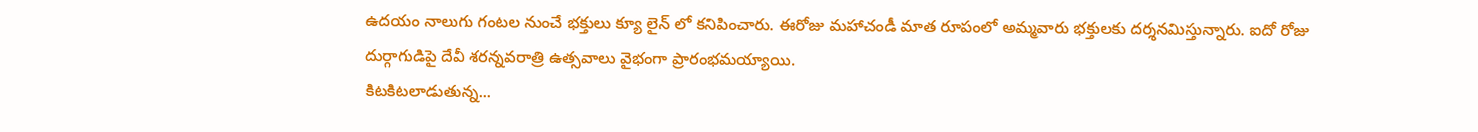ఉదయం నాలుగు గంటల నుంచే భక్తులు క్యూ లైన్ లో కనిపించారు. ఈరోజు మహాచండీ మాత రూపంలో అమ్మవారు భక్తులకు దర్శనమిస్తున్నారు. ఐదో రోజు దుర్గాగుడిపై దేవీ శరన్నవరాత్రి ఉత్సవాలు వైభంగా ప్రారంభమయ్యాయి.
కిటకిటలాడుతున్న...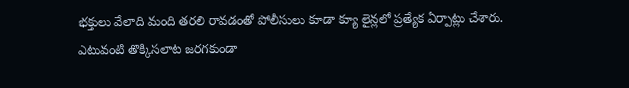భక్తులు వేలాది మంది తరలి రావడంతో పోలీసులు కూడా క్యూ లైన్లలో ప్రత్యేక ఏర్పాట్లు చేశారు. ఎటువంటి తొక్కిసలాట జరగకుండా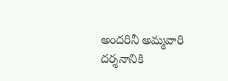అందరినీ అమ్మవారి దర్శనానికి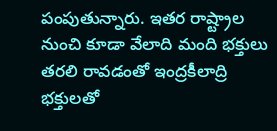పంపుతున్నారు. ఇతర రాష్ట్రాల నుంచి కూడా వేలాది మంది భక్తులు తరలి రావడంతో ఇంద్రకీలాద్రి భక్తులతో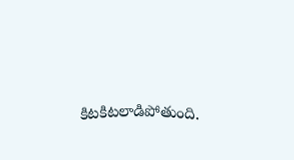కిటకిటలాడిపోతుంది.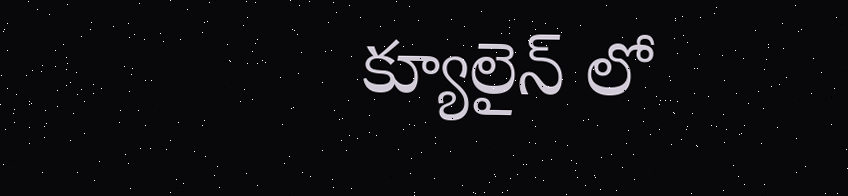క్యూలైన్ లో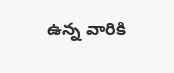ఉన్న వారికి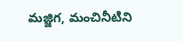మజ్జిగ, మంచినీటిని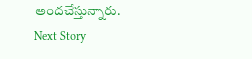అందచేస్తున్నారు.
Next Story